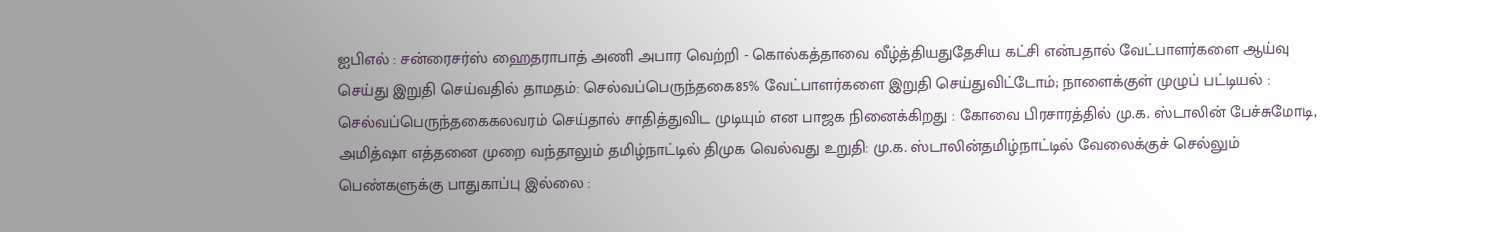ஐபிஎல் : சன்ரைசர்ஸ் ஹைதராபாத் அணி அபார வெற்றி - கொல்கத்தாவை வீழ்த்தியதுதேசிய கட்சி என்பதால் வேட்பாளர்களை ஆய்வு செய்து இறுதி செய்வதில் தாமதம்: செல்வப்பெருந்தகை85% வேட்பாளர்களை இறுதி செய்துவிட்டோம்; நாளைக்குள் முழுப் பட்டியல் : செல்வப்பெருந்தகைகலவரம் செய்தால் சாதித்துவிட முடியும் என பாஜக நினைக்கிறது : கோவை பிரசாரத்தில் மு.க. ஸ்டாலின் பேச்சுமோடி, அமித்ஷா எத்தனை முறை வந்தாலும் தமிழ்நாட்டில் திமுக வெல்வது உறுதி: மு.க. ஸ்டாலின்தமிழ்நாட்டில் வேலைக்குச் செல்லும் பெண்களுக்கு பாதுகாப்பு இல்லை :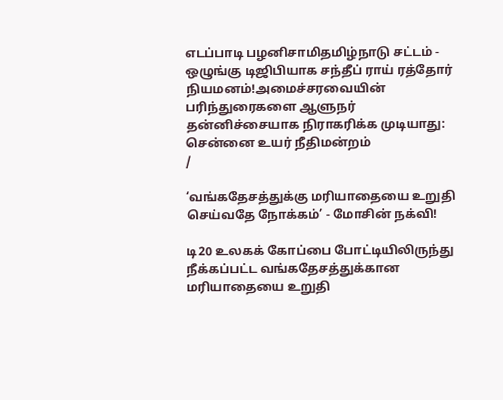எடப்பாடி பழனிசாமிதமிழ்நாடு சட்டம் - ஒழுங்கு டிஜிபியாக சந்தீப் ராய் ரத்தோர் நியமனம்!அமைச்சரவையின் பரிந்துரைகளை ஆளுநர் தன்னிச்சையாக நிராகரிக்க முடியாது: சென்னை உயர் நீதிமன்றம்
/

‘வங்கதேசத்துக்கு மரியாதையை உறுதி செய்வதே நோக்கம்’ - மோசின் நக்வி!

டி20 உலகக் கோப்பை போட்டியிலிருந்து நீக்கப்பட்ட வங்கதேசத்துக்கான மரியாதையை உறுதி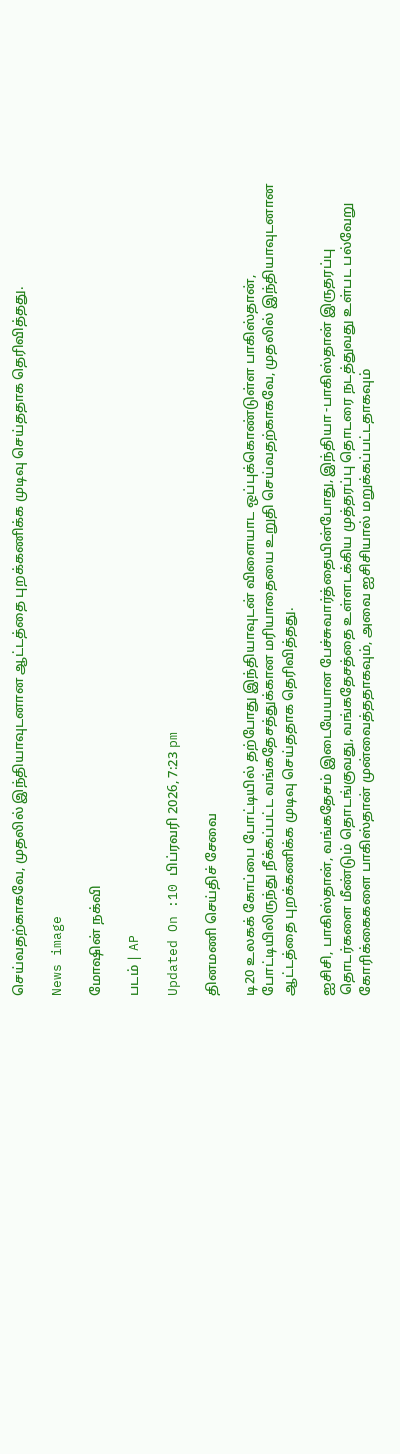செய்வதற்காகவே, முதலில் இந்தியாவுடனான ஆட்டத்தை புறக்கணிக்க முடிவு செய்ததாக தெரிவித்தது.

News image

மோஷின் நக்வி

படம் | AP

Updated On :10 பிப்ரவரி 2026, 7:23 pm

தினமணி செய்திச் சேவை

டி20 உலகக் கோப்பை போட்டியில் தற்போது இந்தியாவுடன் விளையாட ஒப்புக்கொண்டுள்ள பாகிஸ்தான், போட்டியிலிருந்து நீக்கப்பட்ட வங்கதேசத்துக்கான மரியாதையை உறுதி செய்வதற்காகவே, முதலில் இந்தியாவுடனான ஆட்டத்தை புறக்கணிக்க முடிவு செய்ததாக தெரிவித்தது.

ஐசிசி, பாகிஸ்தான், வங்கதேசம் இடையேயான பேச்சுவார்த்தையின்போது, இந்தியா -பாகிஸ்தான் இருதரப்பு தொடர்களை மீண்டும் தொடங்குவது, வங்கதேசத்தை உள்ளடக்கிய முத்தரப்பு தொடரை நடத்துவது உள்பட பல்வேறு கோரிக்கைகளை பாகிஸ்தான் முன்வைத்ததாகவும், அவை ஐசிசியால் மறுக்கப்பட்டதாகவும்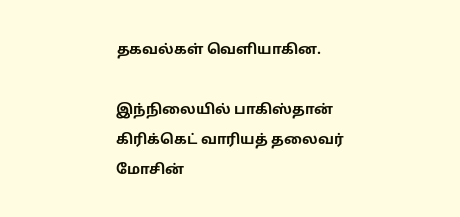தகவல்கள் வெளியாகின.

இந்நிலையில் பாகிஸ்தான் கிரிக்கெட் வாரியத் தலைவர் மோசின்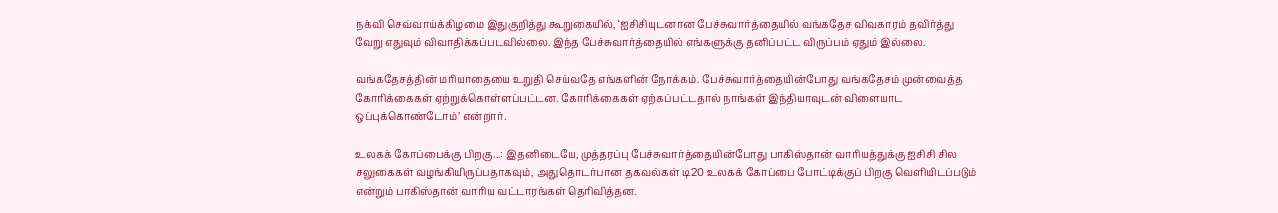நக்வி செவ்வாய்க்கிழமை இதுகுறித்து கூறுகையில், ‘ஐசிசியுடனான பேச்சுவார்த்தையில் வங்கதேச விவகாரம் தவிர்த்து வேறு எதுவும் விவாதிக்கப்படவில்லை. இந்த பேச்சுவார்த்தையில் எங்களுக்கு தனிப்பட்ட விருப்பம் ஏதும் இல்லை.

வங்கதேசத்தின் மரியாதையை உறுதி செய்வதே எங்களின் நோக்கம். பேச்சுவார்த்தையின்போது வங்கதேசம் முன்வைத்த கோரிக்கைகள் ஏற்றுக்கொள்ளப்பட்டன. கோரிக்கைகள் ஏற்கப்பட்டதால் நாங்கள் இந்தியாவுடன் விளையாட ஒப்புக்கொண்டோம்’ என்றார்.

உலகக் கோப்பைக்கு பிறகு...: இதனிடையே, முத்தரப்பு பேச்சுவார்த்தையின்போது பாகிஸ்தான் வாரியத்துக்கு ஐசிசி சில சலுகைகள் வழங்கியிருப்பதாகவும், அதுதொடர்பான தகவல்கள் டி20 உலகக் கோப்பை போட்டிக்குப் பிறகு வெளியிடப்படும் என்றும் பாகிஸ்தான் வாரிய வட்டாரங்கள் தெரிவித்தன.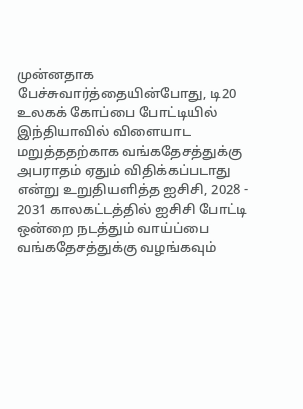முன்னதாக பேச்சுவார்த்தையின்போது, டி20 உலகக் கோப்பை போட்டியில் இந்தியாவில் விளையாட மறுத்ததற்காக வங்கதேசத்துக்கு அபராதம் ஏதும் விதிக்கப்படாது என்று உறுதியளித்த ஐசிசி, 2028 - 2031 காலகட்டத்தில் ஐசிசி போட்டி ஒன்றை நடத்தும் வாய்ப்பை வங்கதேசத்துக்கு வழங்கவும்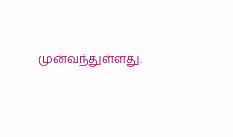முன்வந்துள்ளது.